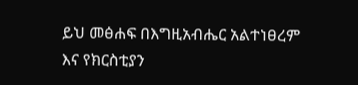ይህ መፅሐፍ በእግዚአብሔር አልተነፀረም እና የክርስቲያን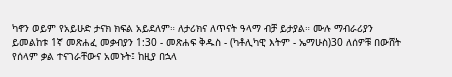ካኖን ወይም የአይሁድ ታናክ ክፍል አይደለም። ለታሪክና ለጥናት ዓላማ ብቻ ይታያል። ሙሉ ማብራሪያን ይመልከቱ 1ኛ መጽሐፈ መቃብያን 1:30 - መጽሐፍ ቅዱስ - (ካቶሊካዊ እትም - ኤማሁስ)30 ለሰዎቹ በውሸት የሰላም ቃል ተናገራቸውና አመኑት፤ ከዚያ በኋላ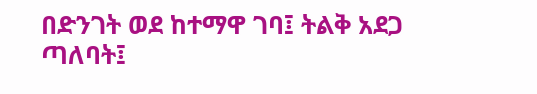በድንገት ወደ ከተማዋ ገባ፤ ትልቅ አደጋ ጣለባት፤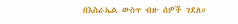በእስራኤል ውስጥ ብዙ ሰዎች ገደለ።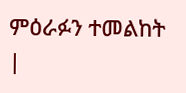ምዕራፉን ተመልከት |